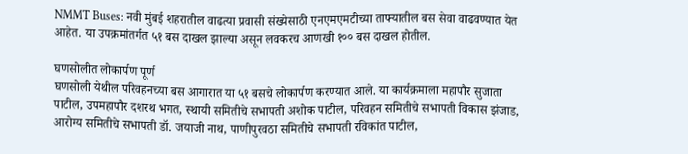NMMT Buses: नवी मुंबई शहरातील वाढत्या प्रवासी संख्येसाठी एनएमएमटीच्या ताफ्यातील बस सेवा वाढवण्यात येत आहेत. या उपक्रमांतर्गत ५१ बस दाखल झाल्या असून लवकरच आणखी १०० बस दाखल होतील.

घणसोलीत लोकार्पण पूर्ण
घणसोली येथील परिवहनच्या बस आगारात या ५१ बसचे लोकार्पण करण्यात आले. या कार्यक्रमाला महापौर सुजाता पाटील, उपमहापौर दशरथ भगत, स्थायी समितीचे सभापती अशोक पाटील, परिवहन समितीचे सभापती विकास झंजाड, आरोग्य समितीचे सभापती डॉ. जयाजी नाथ, पाणीपुरवठा समितीचे सभापती रविकांत पाटील,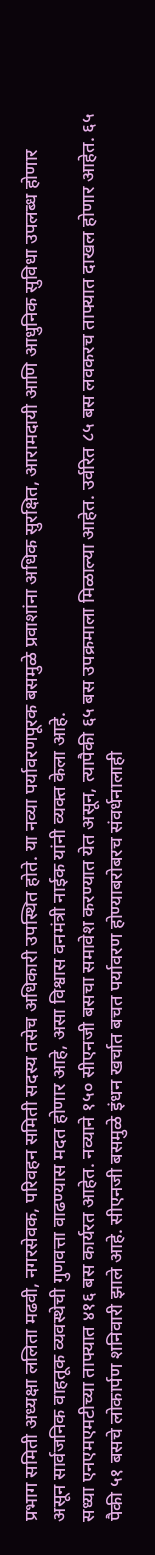प्रभाग समिती अध्यक्षा ललिता मढवी, नगरसेवक, परिवहन समिती सदस्य तसेच अधिकारी उपस्थित होते. या नव्या पर्यावरणपूरक बसमुळे प्रवाशांना अधिक सुरक्षित, आरामदायी आणि आधुनिक सुविधा उपलब्ध होणार असून सार्वजनिक वाहतूक व्यवस्थेची गुणवत्ता वाढण्यास मदत होणार आहे, असा विश्वास वनमंत्री नाईक यांनी व्यक्त केला आहे.
सध्या एनएमएमटीच्या ताफ्यात ४१६ बस कार्यरत आहेत. नव्याने १५० सीएनजी बसचा समावेश करण्यात येत असून, त्यापैकी ६५ बस उपक्रमाला मिळाल्या आहेत. उर्वरित ८५ बस लवकरच ताफ्यात दाखल होणार आहेत. ६५ पैकी ५१ बसचे लोकार्पण शनिवारी झाले आहे. सीएनजी बसमुळे इंधन खर्चात बचत पर्यावरण होण्याबरोबरच संवर्धनालाही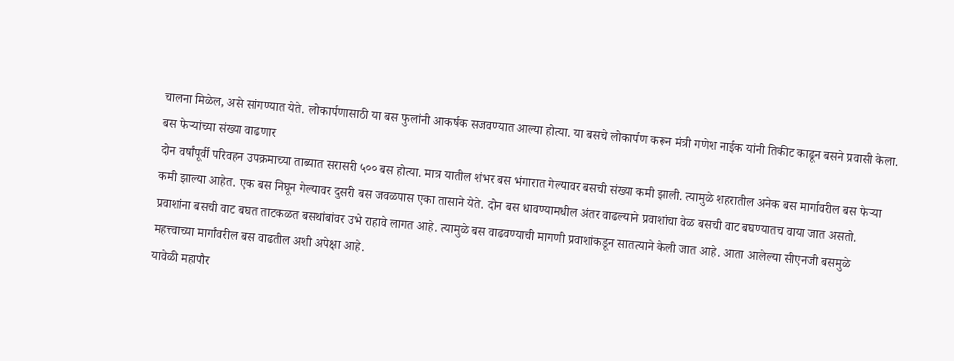चालना मिळेल, असे सांगण्यात येते. लोकार्पणासाठी या बस फुलांनी आकर्षक सजवण्यात आल्या होत्या. या बसचे लोकार्पण करून मंत्री गणेश नाईक यांनी तिकीट काढून बसने प्रवासी केला.
बस फेऱ्यांच्या संख्या वाढणार
दोन वर्षांपूर्वी परिवहन उपक्रमाच्या ताब्यात सरासरी ५०० बस होत्या. मात्र यातील शंभर बस भंगारात गेल्यावर बसची संख्या कमी झाली. त्यामुळे शहरातील अनेक बस मार्गावरील बस फेऱ्या कमी झाल्या आहेत. एक बस निघून गेल्यावर दुसरी बस जवळपास एका तासाने येते. दोन बस धावण्यामधील अंतर वाढल्याने प्रवाशांचा वेळ बसची वाट बघण्यातच वाया जात असतो. प्रवाशांना बसची वाट बघत ताटकळत बसथांबांवर उभे राहावे लागत आहे. त्यामुळे बस वाढवण्याची मागणी प्रवाशांकडून सातत्याने केली जात आहे. आता आलेल्या सीएनजी बसमुळे महत्त्वाच्या मार्गांवरील बस वाढतील अशी अपेक्षा आहे.
यावेळी महापौर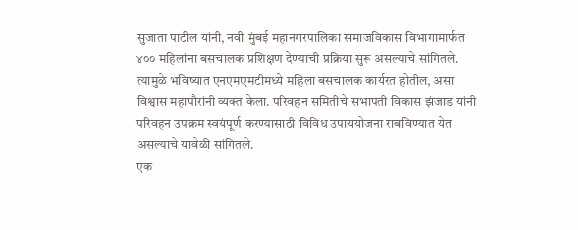सुजाता पाटील यांनी, नवी मुंबई महानगरपालिका समाजविकास विभागामार्फत ४०० महिलांना बसचालक प्रशिक्षण देण्याची प्रक्रिया सुरू असल्याचे सांगितले. त्यामुळे भविष्यात एनएमएमटीमध्ये महिला बसचालक कार्यरत होतील, असा विश्वास महापौरांनी व्यक्त केला. परिवहन समितीचे सभापती विकास झंजाड यांनी परिवहन उपक्रम स्वयंपूर्ण करण्यासाठी विविध उपाययोजना राबविण्यात येत असल्याचे यावेळी सांगितले.
एक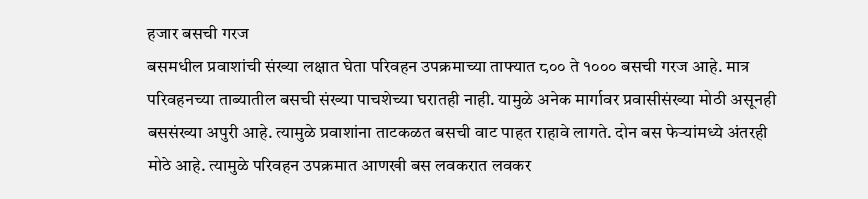हजार बसची गरज
बसमधील प्रवाशांची संख्या लक्षात घेता परिवहन उपक्रमाच्या ताफ्यात ८०० ते १००० बसची गरज आहे. मात्र परिवहनच्या ताब्यातील बसची संख्या पाचशेच्या घरातही नाही. यामुळे अनेक मार्गावर प्रवासीसंख्या मोठी असूनही बससंख्या अपुरी आहे. त्यामुळे प्रवाशांना ताटकळत बसची वाट पाहत राहावे लागते. दोन बस फेऱ्यांमध्ये अंतरही मोठे आहे. त्यामुळे परिवहन उपक्रमात आणखी बस लवकरात लवकर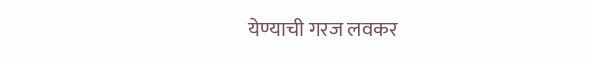येण्याची गरज लवकर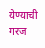येण्याची गरज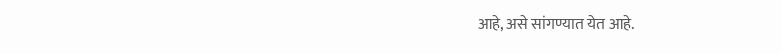आहे, असे सांगण्यात येत आहे.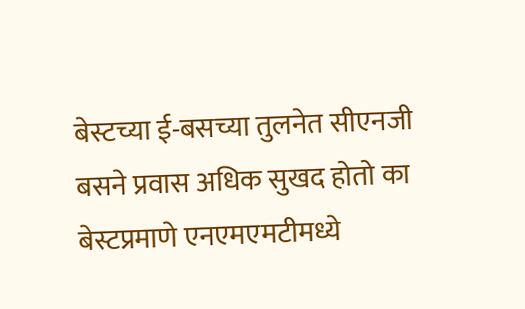बेस्टच्या ई-बसच्या तुलनेत सीएनजी बसने प्रवास अधिक सुखद होतो का बेस्टप्रमाणे एनएमएमटीमध्ये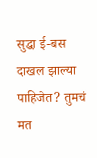सुद्धा ई-बस दाखल झाल्या पाहिजेत? तुमचं मत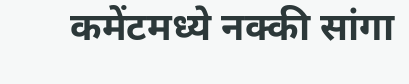कमेंटमध्ये नक्की सांगा